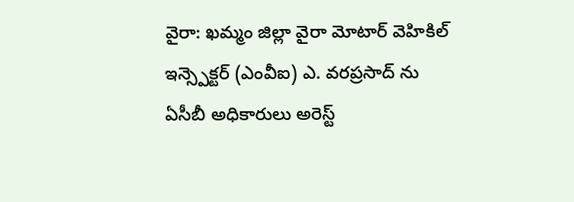వైరా: ఖమ్మం జిల్లా వైరా మోటార్ వెహికిల్ ఇన్స్పెక్టర్ (ఎంవీఐ) ఎ. వరప్రసాద్ ను ఏసీబీ అధికారులు అరెస్ట్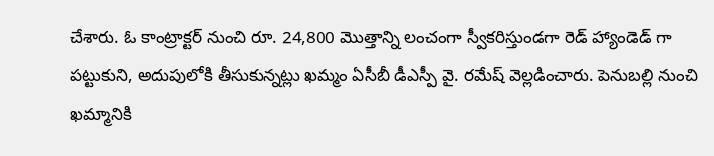చేశారు. ఓ కాంట్రాక్టర్ నుంచి రూ. 24,800 మొత్తాన్ని లంచంగా స్వీకరిస్తుండగా రెడ్ హ్యాండెడ్ గా పట్టుకుని, అదుపులోకి తీసుకున్నట్లు ఖమ్మం ఏసీబీ డీఎస్పీ వై. రమేష్ వెల్లడించారు. పెనుబల్లి నుంచి ఖమ్మానికి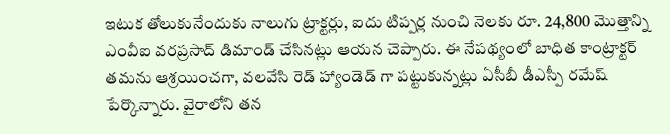ఇటుక తోలుకునేందుకు నాలుగు ట్రాక్టర్లు, ఐదు టిప్పర్ల నుంచి నెలకు రూ. 24,800 మొత్తాన్ని ఎంవీఐ వరప్రసాద్ డిమాండ్ చేసినట్లు ఆయన చెప్పారు. ఈ నేపథ్యంలో బాధిత కాంట్రాక్టర్ తమను ఆశ్రయించగా, వలవేసి రెడ్ హ్యాండెడ్ గా పట్టుకున్నట్లు ఏసీబీ డీఎస్పీ రమేష్ పేర్కొన్నారు. వైరాలోని తన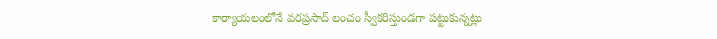కార్యాయలంలోనే వరప్రసాద్ లంచం స్వీకరిస్తుండగా పట్టుకున్నట్లు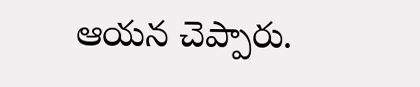ఆయన చెప్పారు.